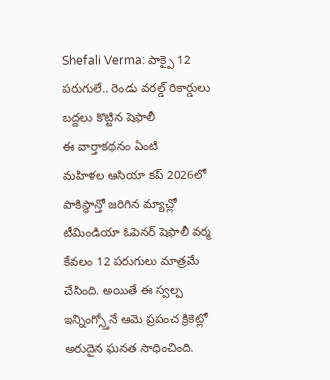Shefali Verma: పాక్పై 12 పరుగులే.. రెండు వరల్డ్ రికార్డులు బద్దలు కొట్టిన షెఫాలీ
ఈ వార్తాకథనం ఏంటి
మహిళల ఆసియా కప్ 2026లో పాకిస్థాన్తో జరిగిన మ్యాచ్లో టీమిండియా ఓపెనర్ షెఫాలీ వర్మ కేవలం 12 పరుగులు మాత్రమే చేసింది. అయితే ఈ స్వల్ప ఇన్నింగ్స్తోనే ఆమె ప్రపంచ క్రికెట్లో అరుదైన ఘనత సాధించింది.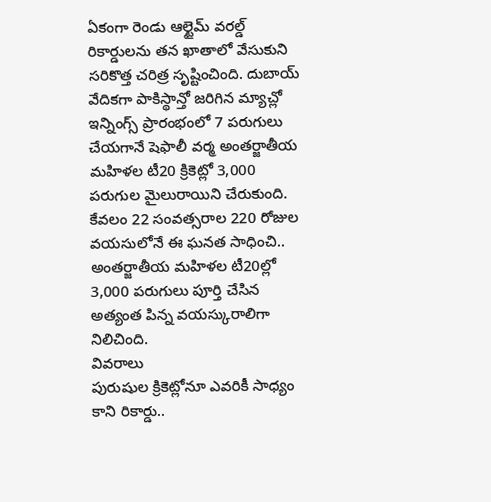ఏకంగా రెండు ఆల్టైమ్ వరల్డ్ రికార్డులను తన ఖాతాలో వేసుకుని సరికొత్త చరిత్ర సృష్టించింది. దుబాయ్ వేదికగా పాకిస్థాన్తో జరిగిన మ్యాచ్లో ఇన్నింగ్స్ ప్రారంభంలో 7 పరుగులు చేయగానే షెఫాలీ వర్మ అంతర్జాతీయ మహిళల టీ20 క్రికెట్లో 3,000 పరుగుల మైలురాయిని చేరుకుంది. కేవలం 22 సంవత్సరాల 220 రోజుల వయసులోనే ఈ ఘనత సాధించి.. అంతర్జాతీయ మహిళల టీ20ల్లో 3,000 పరుగులు పూర్తి చేసిన అత్యంత పిన్న వయస్కురాలిగా నిలిచింది.
వివరాలు
పురుషుల క్రికెట్లోనూ ఎవరికీ సాధ్యం కాని రికార్డు..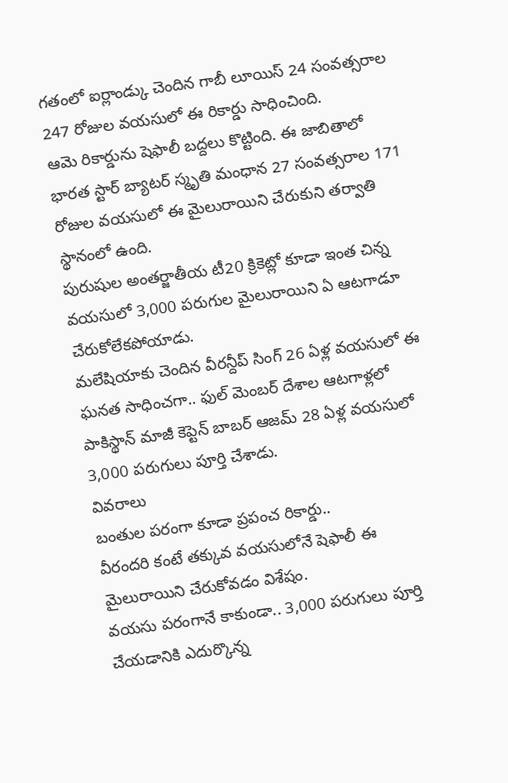గతంలో ఐర్లాండ్కు చెందిన గాబీ లూయిస్ 24 సంవత్సరాల 247 రోజుల వయసులో ఈ రికార్డు సాధించింది.
ఆమె రికార్డును షెఫాలీ బద్దలు కొట్టింది. ఈ జాబితాలో భారత స్టార్ బ్యాటర్ స్మృతి మంధాన 27 సంవత్సరాల 171 రోజుల వయసులో ఈ మైలురాయిని చేరుకుని తర్వాతి స్థానంలో ఉంది.
పురుషుల అంతర్జాతీయ టీ20 క్రికెట్లో కూడా ఇంత చిన్న వయసులో 3,000 పరుగుల మైలురాయిని ఏ ఆటగాడూ చేరుకోలేకపోయాడు.
మలేషియాకు చెందిన వీరన్దీప్ సింగ్ 26 ఏళ్ల వయసులో ఈ ఘనత సాధించగా.. ఫుల్ మెంబర్ దేశాల ఆటగాళ్లలో పాకిస్థాన్ మాజీ కెప్టెన్ బాబర్ ఆజమ్ 28 ఏళ్ల వయసులో 3,000 పరుగులు పూర్తి చేశాడు.
వివరాలు
బంతుల పరంగా కూడా ప్రపంచ రికార్డు..
వీరందరి కంటే తక్కువ వయసులోనే షెఫాలీ ఈ మైలురాయిని చేరుకోవడం విశేషం.
వయసు పరంగానే కాకుండా.. 3,000 పరుగులు పూర్తి చేయడానికి ఎదుర్కొన్న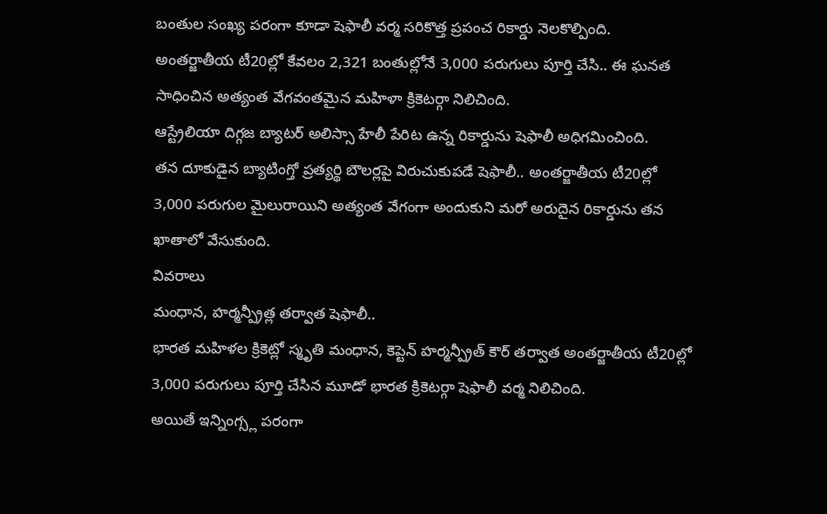బంతుల సంఖ్య పరంగా కూడా షెఫాలీ వర్మ సరికొత్త ప్రపంచ రికార్డు నెలకొల్పింది.
అంతర్జాతీయ టీ20ల్లో కేవలం 2,321 బంతుల్లోనే 3,000 పరుగులు పూర్తి చేసి.. ఈ ఘనత సాధించిన అత్యంత వేగవంతమైన మహిళా క్రికెటర్గా నిలిచింది.
ఆస్ట్రేలియా దిగ్గజ బ్యాటర్ అలిస్సా హేలీ పేరిట ఉన్న రికార్డును షెఫాలీ అధిగమించింది.
తన దూకుడైన బ్యాటింగ్తో ప్రత్యర్థి బౌలర్లపై విరుచుకుపడే షెఫాలీ.. అంతర్జాతీయ టీ20ల్లో 3,000 పరుగుల మైలురాయిని అత్యంత వేగంగా అందుకుని మరో అరుదైన రికార్డును తన ఖాతాలో వేసుకుంది.
వివరాలు
మంధాన, హర్మన్ప్రీత్ల తర్వాత షెఫాలీ..
భారత మహిళల క్రికెట్లో స్మృతి మంధాన, కెప్టెన్ హర్మన్ప్రీత్ కౌర్ తర్వాత అంతర్జాతీయ టీ20ల్లో 3,000 పరుగులు పూర్తి చేసిన మూడో భారత క్రికెటర్గా షెఫాలీ వర్మ నిలిచింది.
అయితే ఇన్నింగ్స్ల పరంగా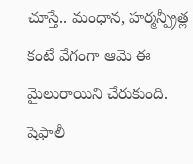చూస్తే.. మంధాన, హర్మన్ప్రీత్ల కంటే వేగంగా ఆమె ఈ మైలురాయిని చేరుకుంది.
షెఫాలీ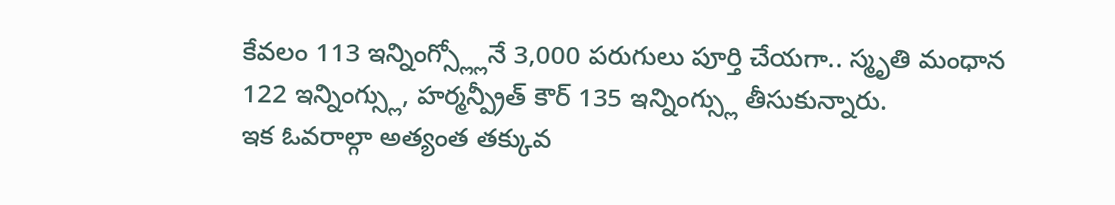కేవలం 113 ఇన్నింగ్స్ల్లోనే 3,000 పరుగులు పూర్తి చేయగా.. స్మృతి మంధాన 122 ఇన్నింగ్స్లు, హర్మన్ప్రీత్ కౌర్ 135 ఇన్నింగ్స్లు తీసుకున్నారు.
ఇక ఓవరాల్గా అత్యంత తక్కువ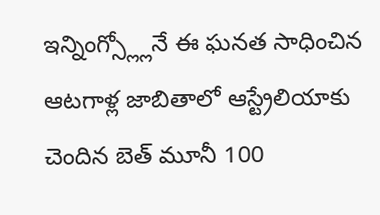ఇన్నింగ్స్ల్లోనే ఈ ఘనత సాధించిన ఆటగాళ్ల జాబితాలో ఆస్ట్రేలియాకు చెందిన బెత్ మూనీ 100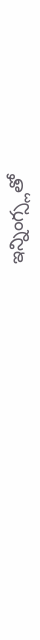ఇన్నింగ్స్లతో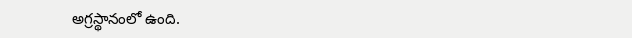అగ్రస్థానంలో ఉంది.